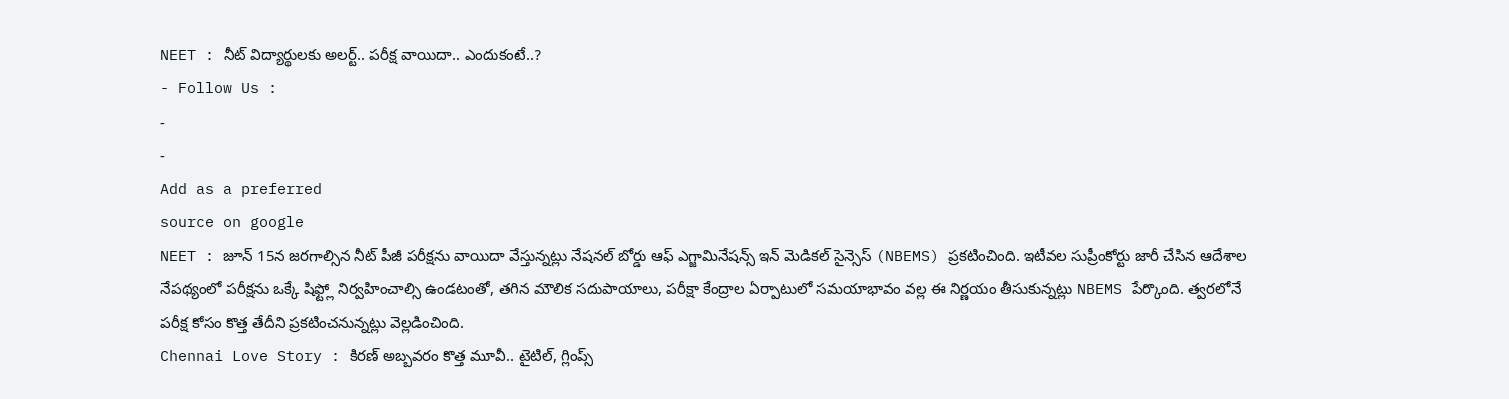NEET : నీట్ విద్యార్థులకు అలర్ట్.. పరీక్ష వాయిదా.. ఎందుకంటే..?
- Follow Us :
-
-
Add as a preferred
source on google
NEET : జూన్ 15న జరగాల్సిన నీట్ పీజీ పరీక్షను వాయిదా వేస్తున్నట్లు నేషనల్ బోర్డు ఆఫ్ ఎగ్జామినేషన్స్ ఇన్ మెడికల్ సైన్సెస్ (NBEMS) ప్రకటించింది. ఇటీవల సుప్రీంకోర్టు జారీ చేసిన ఆదేశాల నేపథ్యంలో పరీక్షను ఒక్కే షిఫ్ట్లో నిర్వహించాల్సి ఉండటంతో, తగిన మౌలిక సదుపాయాలు, పరీక్షా కేంద్రాల ఏర్పాటులో సమయాభావం వల్ల ఈ నిర్ణయం తీసుకున్నట్లు NBEMS పేర్కొంది. త్వరలోనే పరీక్ష కోసం కొత్త తేదీని ప్రకటించనున్నట్లు వెల్లడించింది.
Chennai Love Story : కిరణ్ అబ్బవరం కొత్త మూవీ.. టైటిల్, గ్లింప్స్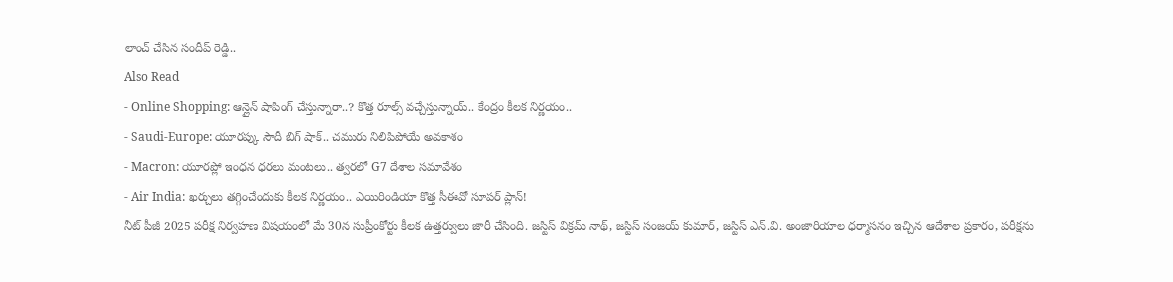లాంచ్ చేసిన సందీప్ రెడ్డి..
Also Read
- Online Shopping: ఆన్లైన్ షాపింగ్ చేస్తున్నారా..? కొత్త రూల్స్ వచ్చేస్తున్నాయ్.. కేంద్రం కీలక నిర్ణయం..
- Saudi-Europe: యూరప్కు సౌదీ బిగ్ షాక్.. చమురు నిలిపిపోయే అవకాశం
- Macron: యూరప్లో ఇంధన ధరలు మంటలు.. త్వరలో G7 దేశాల సమావేశం
- Air India: ఖర్చులు తగ్గించేందుకు కీలక నిర్ణయం.. ఎయిరిండియా కొత్త సీఈవో సూపర్ ప్లాన్!
నీట్ పీజీ 2025 పరీక్ష నిర్వహణ విషయంలో మే 30న సుప్రీంకోర్టు కీలక ఉత్తర్వులు జారీ చేసింది. జస్టిస్ విక్రమ్ నాథ్, జస్టిస్ సంజయ్ కుమార్, జస్టిస్ ఎన్.వి. అంజారియాల ధర్మాసనం ఇచ్చిన ఆదేశాల ప్రకారం, పరీక్షను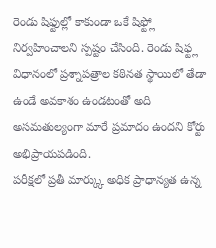రెండు షిఫ్టుల్లో కాకుండా ఒకే షిఫ్ట్లో నిర్వహించాలని స్పష్టం చేసింది. రెండు షిఫ్ట్ల విధానంలో ప్రశ్నాపత్రాల కఠినత స్థాయిలో తేడా ఉండే అవకాశం ఉండటంతో అది అసమతుల్యంగా మారే ప్రమాదం ఉందని కోర్టు అభిప్రాయపడింది.
పరీక్షలో ప్రతీ మార్క్కు అధిక ప్రాధాన్యత ఉన్న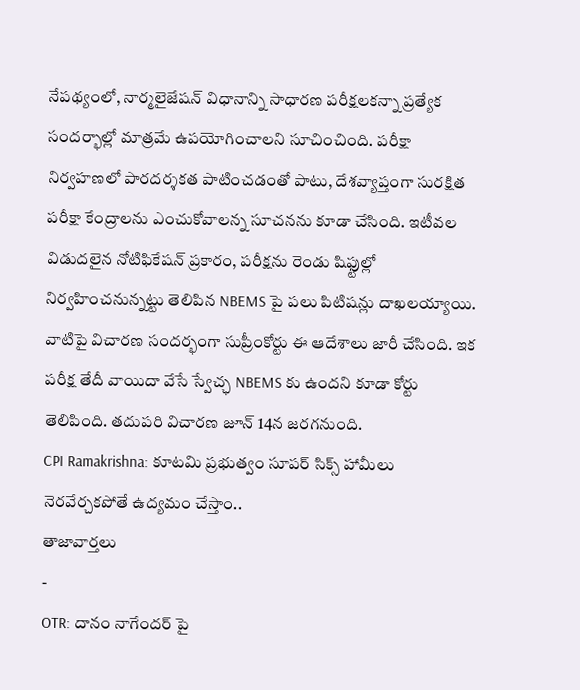నేపథ్యంలో, నార్మలైజేషన్ విధానాన్ని సాధారణ పరీక్షలకన్నా ప్రత్యేక సందర్భాల్లో మాత్రమే ఉపయోగించాలని సూచించింది. పరీక్షా నిర్వహణలో పారదర్శకత పాటించడంతో పాటు, దేశవ్యాప్తంగా సురక్షిత పరీక్షా కేంద్రాలను ఎంచుకోవాలన్న సూచనను కూడా చేసింది. ఇటీవల విడుదలైన నోటిఫికేషన్ ప్రకారం, పరీక్షను రెండు షిఫ్టుల్లో నిర్వహించనున్నట్టు తెలిపిన NBEMS పై పలు పిటిషన్లు దాఖలయ్యాయి. వాటిపై విచారణ సందర్భంగా సుప్రీంకోర్టు ఈ ఆదేశాలు జారీ చేసింది. ఇక పరీక్ష తేదీ వాయిదా వేసే స్వేచ్ఛ NBEMS కు ఉందని కూడా కోర్టు తెలిపింది. తదుపరి విచారణ జూన్ 14న జరగనుంది.
CPI Ramakrishna: కూటమి ప్రభుత్వం సూపర్ సిక్స్ హామీలు నెరవేర్చకపోతే ఉద్యమం చేస్తాం..
తాజావార్తలు
-
OTR: దానం నాగేందర్ పై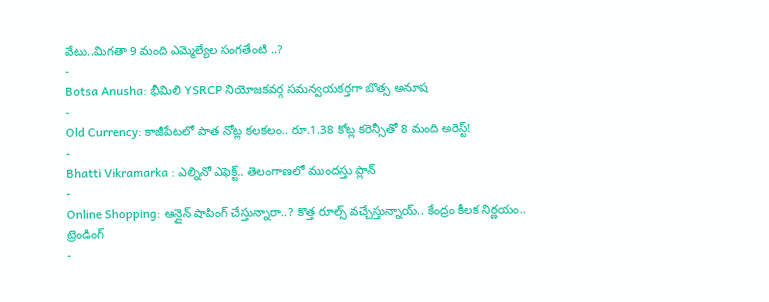వేటు..మిగతా 9 మంది ఎమ్మెల్యేల సంగతేంటి ..?
-
Botsa Anusha: భీమిలి YSRCP నియోజకవర్గ సమన్వయకర్తగా బొత్స అనూష
-
Old Currency: కాజీపేటలో పాత నోట్ల కలకలం.. రూ.1.38 కోట్ల కరెన్సీతో 8 మంది అరెస్ట్!
-
Bhatti Vikramarka : ఎల్నినో ఎఫెక్ట్.. తెలంగాణలో ముందస్తు ప్లాన్
-
Online Shopping: ఆన్లైన్ షాపింగ్ చేస్తున్నారా..? కొత్త రూల్స్ వచ్చేస్తున్నాయ్.. కేంద్రం కీలక నిర్ణయం..
ట్రెండింగ్
-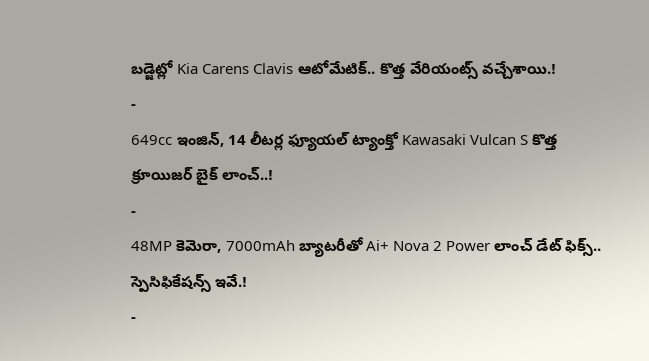బడ్జెట్లో Kia Carens Clavis ఆటోమేటిక్.. కొత్త వేరియంట్స్ వచ్చేశాయి.!
-
649cc ఇంజిన్, 14 లీటర్ల ఫ్యూయల్ ట్యాంక్తో Kawasaki Vulcan S కొత్త క్రూయిజర్ బైక్ లాంచ్..!
-
48MP కెమెరా, 7000mAh బ్యాటరీతో Ai+ Nova 2 Power లాంచ్ డేట్ ఫిక్స్.. స్పెసిఫికేషన్స్ ఇవే.!
-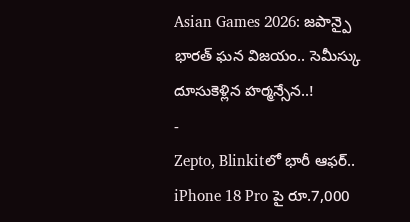Asian Games 2026: జపాన్పై భారత్ ఘన విజయం.. సెమీస్కు దూసుకెళ్లిన హర్మన్సేన..!
-
Zepto, Blinkitలో భారీ ఆఫర్.. iPhone 18 Pro పై రూ.7,000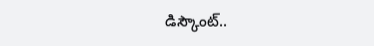డిస్కౌంట్..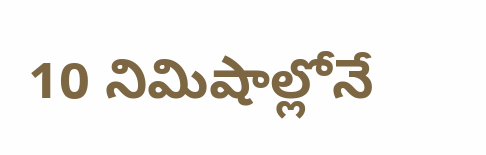10 నిమిషాల్లోనే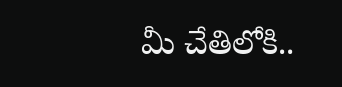మీ చేతిలోకి..